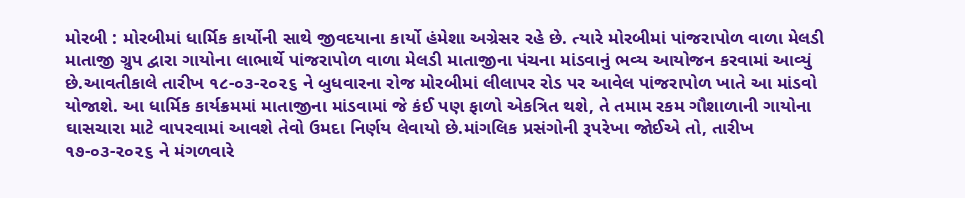મોરબી : મોરબીમાં ધાર્મિક કાર્યોની સાથે જીવદયાના કાર્યો હંમેશા અગ્રેસર રહે છે. ત્યારે મોરબીમાં પાંજરાપોળ વાળા મેલડી માતાજી ગ્રુપ દ્વારા ગાયોના લાભાર્થે પાંજરાપોળ વાળા મેલડી માતાજીના પંચના માંડવાનું ભવ્ય આયોજન કરવામાં આવ્યું છે.આવતીકાલે તારીખ ૧૮-૦૩-૨૦૨૬ ને બુધવારના રોજ મોરબીમાં લીલાપર રોડ પર આવેલ પાંજરાપોળ ખાતે આ માંડવો યોજાશે. આ ધાર્મિક કાર્યક્રમમાં માતાજીના માંડવામાં જે કંઈ પણ ફાળો એકત્રિત થશે, તે તમામ રકમ ગૌશાળાની ગાયોના ઘાસચારા માટે વાપરવામાં આવશે તેવો ઉમદા નિર્ણય લેવાયો છે.માંગલિક પ્રસંગોની રૂપરેખા જોઈએ તો, તારીખ ૧૭-૦૩-૨૦૨૬ ને મંગળવારે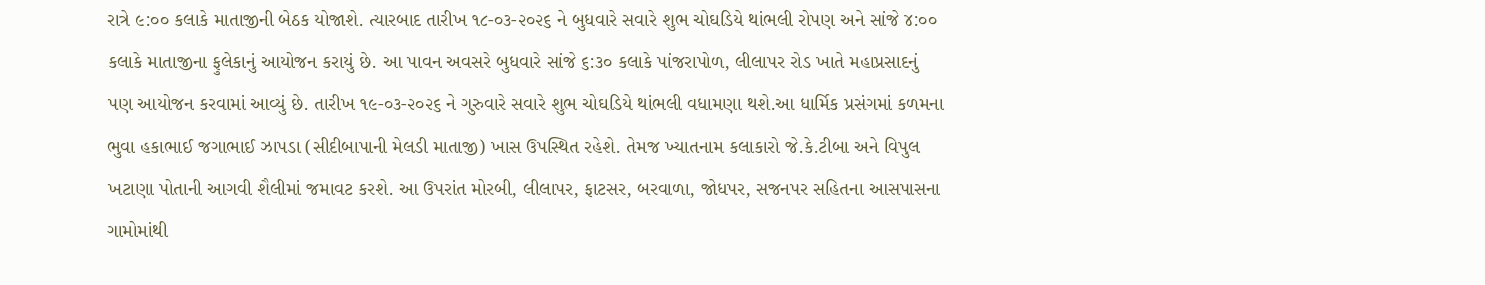રાત્રે ૯:૦૦ કલાકે માતાજીની બેઠક યોજાશે. ત્યારબાદ તારીખ ૧૮-૦૩-૨૦૨૬ ને બુધવારે સવારે શુભ ચોઘડિયે થાંભલી રોપણ અને સાંજે ૪:૦૦ કલાકે માતાજીના ફુલેકાનું આયોજન કરાયું છે. આ પાવન અવસરે બુધવારે સાંજે ૬:૩૦ કલાકે પાંજરાપોળ, લીલાપર રોડ ખાતે મહાપ્રસાદનું પણ આયોજન કરવામાં આવ્યું છે. તારીખ ૧૯-૦૩-૨૦૨૬ ને ગુરુવારે સવારે શુભ ચોઘડિયે થાંભલી વધામણા થશે.આ ધાર્મિક પ્રસંગમાં કળમના ભુવા હકાભાઈ જગાભાઈ ઝાપડા (સીદીબાપાની મેલડી માતાજી) ખાસ ઉપસ્થિત રહેશે. તેમજ ખ્યાતનામ કલાકારો જે.કે.ટીબા અને વિપુલ ખટાણા પોતાની આગવી શૈલીમાં જમાવટ કરશે. આ ઉપરાંત મોરબી, લીલાપર, ફાટસર, બરવાળા, જોધપર, સજનપર સહિતના આસપાસના ગામોમાંથી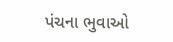પંચના ભુવાઓ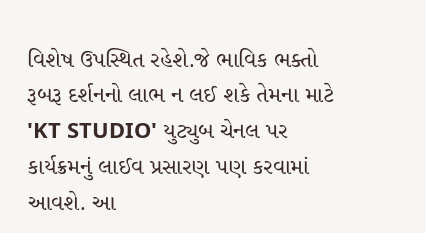વિશેષ ઉપસ્થિત રહેશે.જે ભાવિક ભક્તો રૂબરૂ દર્શનનો લાભ ન લઈ શકે તેમના માટે 'KT STUDIO' યુટ્યુબ ચેનલ પર કાર્યક્રમનું લાઈવ પ્રસારણ પણ કરવામાં આવશે. આ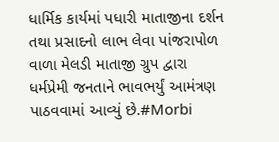ધાર્મિક કાર્યમાં પધારી માતાજીના દર્શન તથા પ્રસાદનો લાભ લેવા પાંજરાપોળ વાળા મેલડી માતાજી ગ્રુપ દ્વારા ધર્મપ્રેમી જનતાને ભાવભર્યું આમંત્રણ પાઠવવામાં આવ્યું છે.#Morbi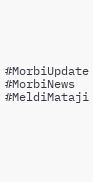#MorbiUpdate #MorbiNews #MeldiMataji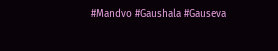#Mandvo #Gaushala #Gauseva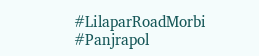#LilaparRoadMorbi #Panjrapol